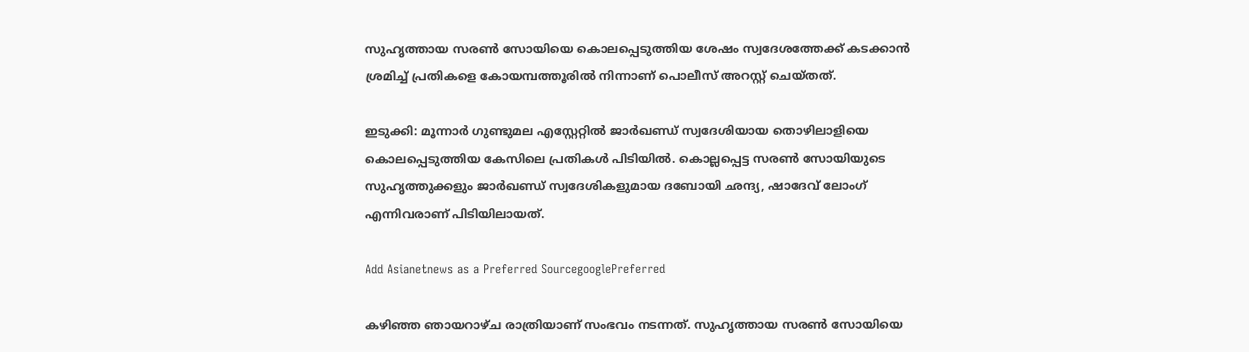സുഹൃത്തായ സരൺ സോയിയെ കൊലപ്പെടുത്തിയ ശേഷം സ്വദേശത്തേക്ക് കടക്കാൻ ശ്രമിച്ച് പ്രതികളെ കോയമ്പത്തൂരിൽ നിന്നാണ് പൊലീസ് അറസ്റ്റ് ചെയ്തത്.

ഇടുക്കി: മൂന്നാർ ഗുണ്ടുമല എസ്റ്റേറ്റിൽ ജാർഖണ്ഡ് സ്വദേശിയായ തൊഴിലാളിയെ കൊലപ്പെടുത്തിയ കേസിലെ പ്രതികൾ പിടിയിൽ. കൊല്ലപ്പെട്ട സരൺ സോയിയുടെ സുഹൃത്തുക്കളും ജാർഖണ്ഡ് സ്വദേശികളുമായ ദബോയി ഛന്ദ്യ, ഷാദേവ് ലോംഗ് എന്നിവരാണ് പിടിയിലായത്.

Add Asianetnews as a Preferred SourcegooglePreferred

കഴിഞ്ഞ ഞായറാഴ്ച രാത്രിയാണ് സംഭവം നടന്നത്. സുഹൃത്തായ സരൺ സോയിയെ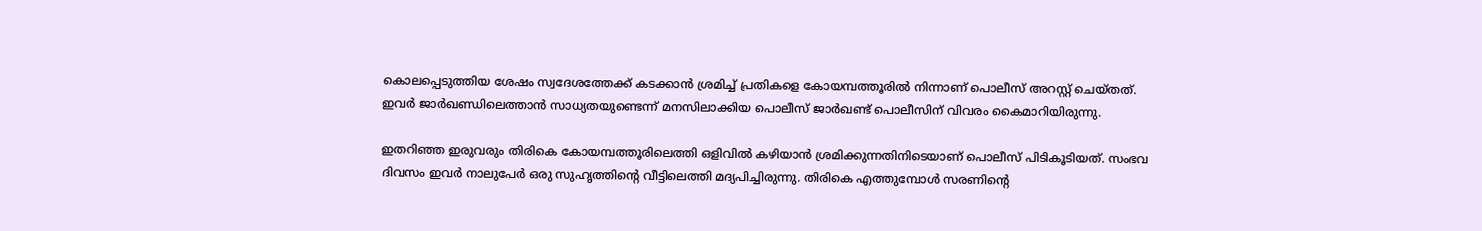കൊലപ്പെടുത്തിയ ശേഷം സ്വദേശത്തേക്ക് കടക്കാൻ ശ്രമിച്ച് പ്രതികളെ കോയമ്പത്തൂരിൽ നിന്നാണ് പൊലീസ് അറസ്റ്റ് ചെയ്തത്. ഇവർ ജാർഖണ്ഡിലെത്താൻ സാധ്യതയുണ്ടെന്ന് മനസിലാക്കിയ പൊലീസ് ജാർഖണ്ട് പൊലീസിന് വിവരം കൈമാറിയിരുന്നു.

ഇതറിഞ്ഞ ഇരുവരും തിരികെ കോയമ്പത്തൂരിലെത്തി ഒളിവിൽ കഴിയാൻ ശ്രമിക്കുന്നതിനിടെയാണ് പൊലീസ് പിടികൂടിയത്. സംഭവ ദിവസം ഇവർ നാലുപേർ ഒരു സുഹൃത്തിന്റെ വീട്ടിലെത്തി മദ്യപിച്ചിരുന്നു. തിരികെ എത്തുമ്പോൾ സരണിന്റെ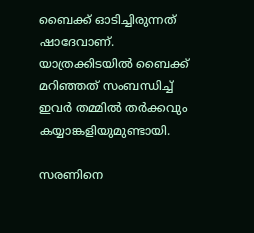ബൈക്ക് ഓടിച്ചിരുന്നത് ഷാദേവാണ്. യാത്രക്കിടയിൽ ബൈക്ക് മറിഞ്ഞത് സംബന്ധിച്ച് ഇവർ തമ്മിൽ തർക്കവും കയ്യാങ്കളിയുമുണ്ടായി.

സരണിനെ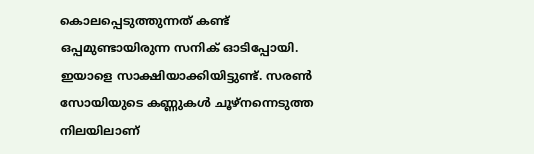കൊലപ്പെടുത്തുന്നത് കണ്ട് ഒപ്പമുണ്ടായിരുന്ന സനിക് ഓടിപ്പോയി. ഇയാളെ സാക്ഷിയാക്കിയിട്ടുണ്ട്. സരൺ സോയിയുടെ കണ്ണുകൾ ചൂഴ്നന്നെടുത്ത നിലയിലാണ്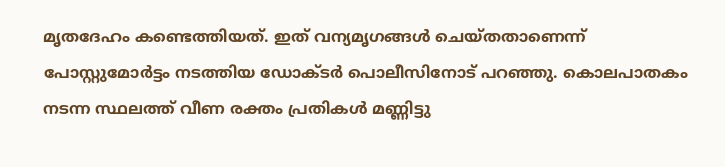മൃതദേഹം കണ്ടെത്തിയത്. ഇത് വന്യമൃഗങ്ങൾ ചെയ്തതാണെന്ന് പോസ്റ്റുമോർട്ടം നടത്തിയ ഡോക്ടർ പൊലീസിനോട് പറഞ്ഞു. കൊലപാതകം നടന്ന സ്ഥലത്ത് വീണ രക്തം പ്രതികൾ മണ്ണിട്ടു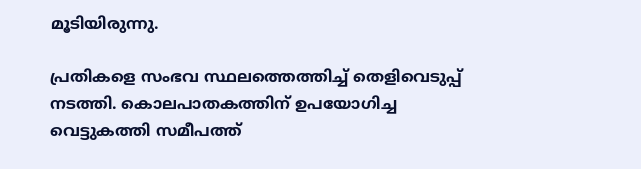മൂടിയിരുന്നു.

പ്രതികളെ സംഭവ സ്ഥലത്തെത്തിച്ച് തെളിവെടുപ്പ് നടത്തി. കൊലപാതകത്തിന് ഉപയോഗിച്ച വെട്ടുകത്തി സമീപത്ത്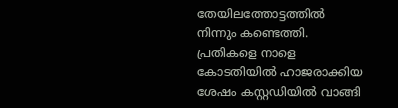തേയിലത്തോട്ടത്തിൽ നിന്നും കണ്ടെത്തി. പ്രതികളെ നാളെ കോടതിയിൽ ഹാജരാക്കിയ ശേഷം കസ്റ്റഡിയിൽ വാങ്ങി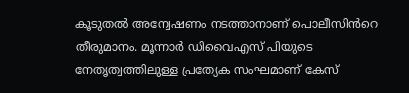കൂടുതൽ അന്വേഷണം നടത്താനാണ് പൊലീസിൻറെ തീരുമാനം. മൂന്നാർ ഡിവൈഎസ് പിയുടെ നേതൃത്വത്തിലുള്ള പ്രത്യേക സംഘമാണ് കേസ്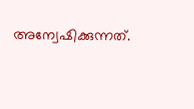അന്വേഷിക്കുന്നത്.